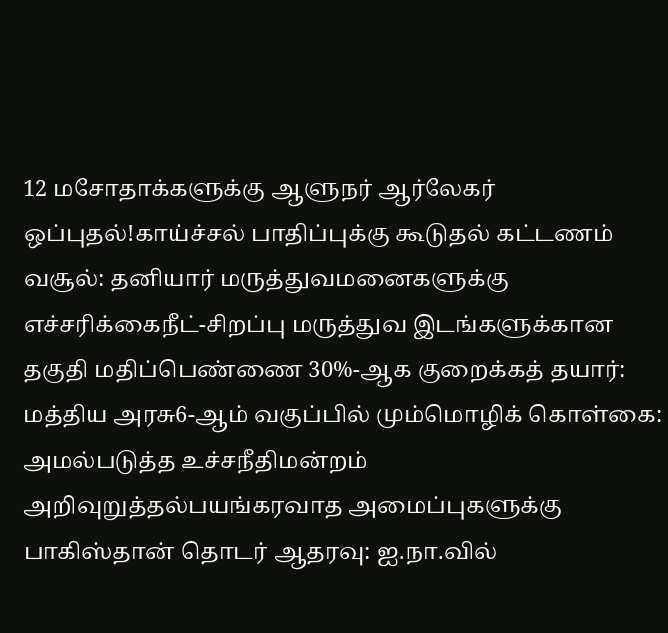12 மசோதாக்களுக்கு ஆளுநர் ஆர்லேகர் ஒப்புதல்!காய்ச்சல் பாதிப்புக்கு கூடுதல் கட்டணம் வசூல்: தனியார் மருத்துவமனைகளுக்கு எச்சரிக்கைநீட்-சிறப்பு மருத்துவ இடங்களுக்கான தகுதி மதிப்பெண்ணை 30%-ஆக குறைக்கத் தயார்: மத்திய அரசு6-ஆம் வகுப்பில் மும்மொழிக் கொள்கை: அமல்படுத்த உச்சநீதிமன்றம் அறிவுறுத்தல்பயங்கரவாத அமைப்புகளுக்கு பாகிஸ்தான் தொடர் ஆதரவு: ஐ.நா.வில்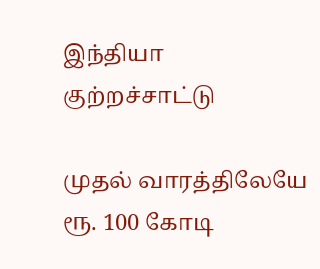இந்தியா குற்றச்சாட்டு

முதல் வாரத்திலேயே ரூ. 100 கோடி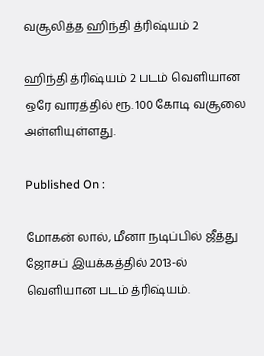வசூலித்த ஹிந்தி த்ரிஷ்யம் 2

ஹிந்தி த்ரிஷ்யம் 2 படம் வெளியான ஒரே வாரத்தில் ரூ. 100 கோடி வசூலை அள்ளியுள்ளது.

Published On :

மோகன் லால், மீனா நடிப்பில் ஜீத்து ஜோசப் இயக்கத்தில் 2013-ல் வெளியான படம் த்ரிஷ்யம்.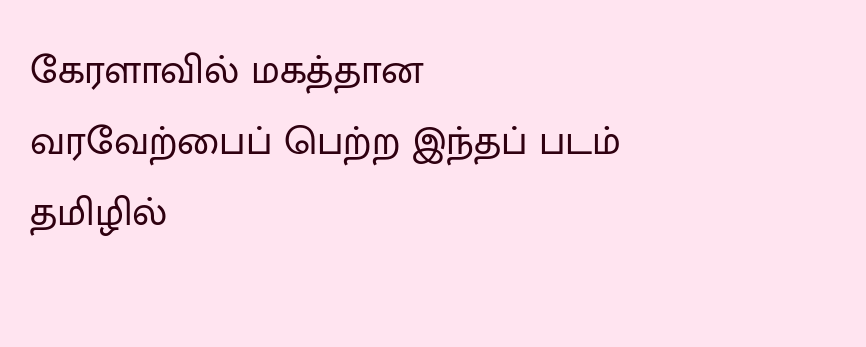கேரளாவில் மகத்தான வரவேற்பைப் பெற்ற இந்தப் படம் தமிழில்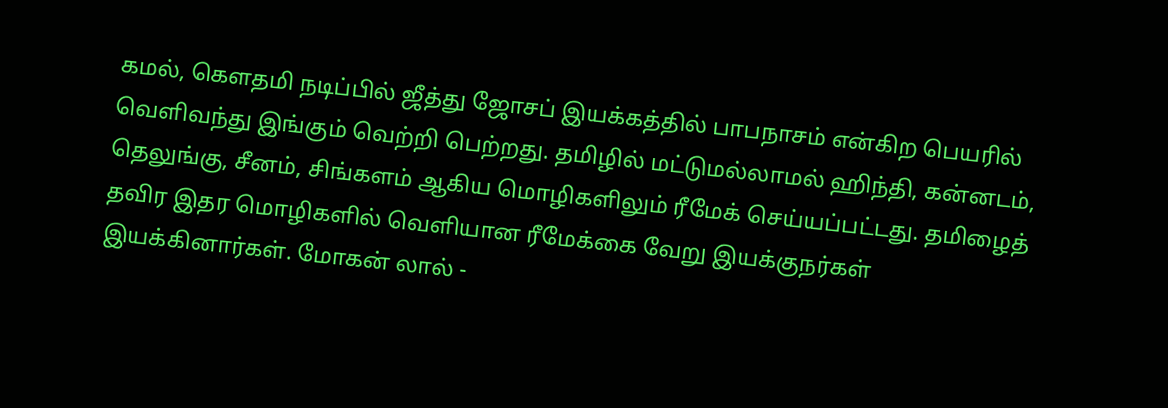கமல், கெளதமி நடிப்பில் ஜீத்து ஜோசப் இயக்கத்தில் பாபநாசம் என்கிற பெயரில் வெளிவந்து இங்கும் வெற்றி பெற்றது. தமிழில் மட்டுமல்லாமல் ஹிந்தி, கன்னடம், தெலுங்கு, சீனம், சிங்களம் ஆகிய மொழிகளிலும் ரீமேக் செய்யப்பட்டது. தமிழைத் தவிர இதர மொழிகளில் வெளியான ரீமேக்கை வேறு இயக்குநர்கள் இயக்கினார்கள். மோகன் லால் -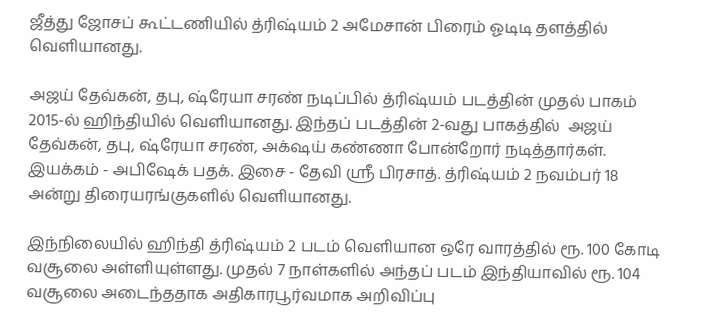ஜீத்து ஜோசப் கூட்டணியில் த்ரிஷ்யம் 2 அமேசான் பிரைம் ஓடிடி தளத்தில் வெளியானது.

அஜய் தேவ்கன், தபு, ஷ்ரேயா சரண் நடிப்பில் த்ரிஷ்யம் படத்தின் முதல் பாகம் 2015-ல் ஹிந்தியில் வெளியானது. இந்தப் படத்தின் 2-வது பாகத்தில்  அஜய் தேவ்கன், தபு, ஷ்ரேயா சரண், அக்‌ஷய் கண்ணா போன்றோர் நடித்தார்கள். இயக்கம் - அபிஷேக் பதக். இசை - தேவி ஸ்ரீ பிரசாத். த்ரிஷ்யம் 2 நவம்பர் 18 அன்று திரையரங்குகளில் வெளியானது.

இந்நிலையில் ஹிந்தி த்ரிஷ்யம் 2 படம் வெளியான ஒரே வாரத்தில் ரூ. 100 கோடி வசூலை அள்ளியுள்ளது. முதல் 7 நாள்களில் அந்தப் படம் இந்தியாவில் ரூ. 104 வசூலை அடைந்ததாக அதிகாரபூர்வமாக அறிவிப்பு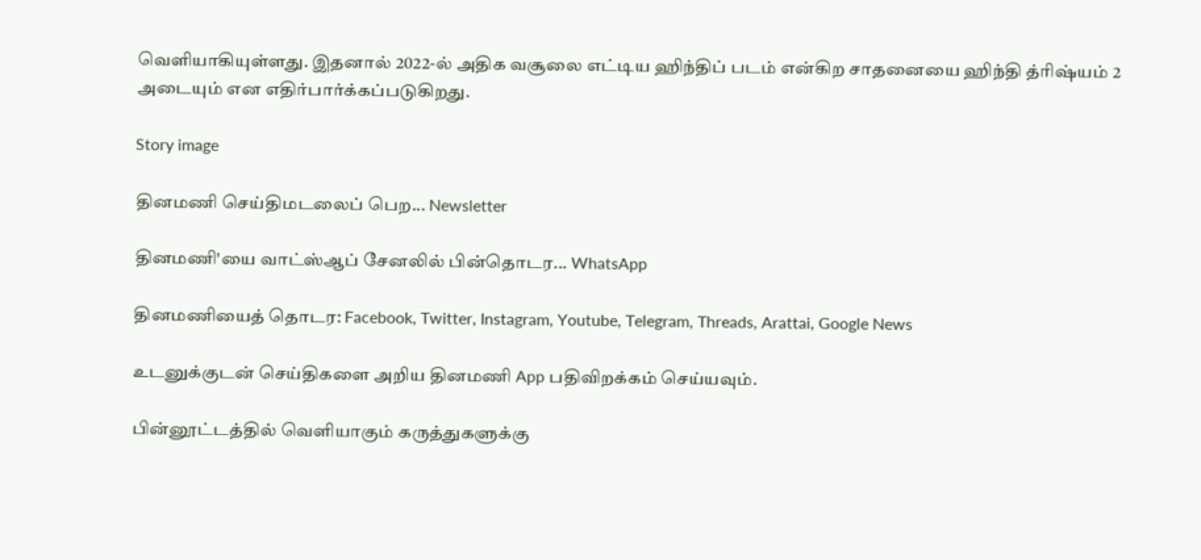வெளியாகியுள்ளது. இதனால் 2022-ல் அதிக வசூலை எட்டிய ஹிந்திப் படம் என்கிற சாதனையை ஹிந்தி த்ரிஷ்யம் 2 அடையும் என எதிர்பார்க்கப்படுகிறது.

Story image

தினமணி செய்திமடலைப் பெற... Newsletter

தினமணி'யை வாட்ஸ்ஆப் சேனலில் பின்தொடர... WhatsApp

தினமணியைத் தொடர: Facebook, Twitter, Instagram, Youtube, Telegram, Threads, Arattai, Google News

உடனுக்குடன் செய்திகளை அறிய தினமணி App பதிவிறக்கம் செய்யவும்.

பின்னூட்டத்தில் வெளியாகும் கருத்துகளுக்கு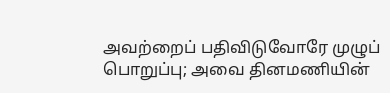அவற்றைப் பதிவிடுவோரே முழுப் பொறுப்பு; அவை தினமணியின்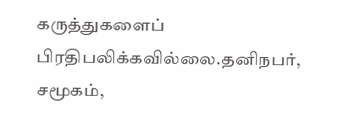கருத்துகளைப் பிரதிபலிக்கவில்லை.தனிநபர், சமூகம்,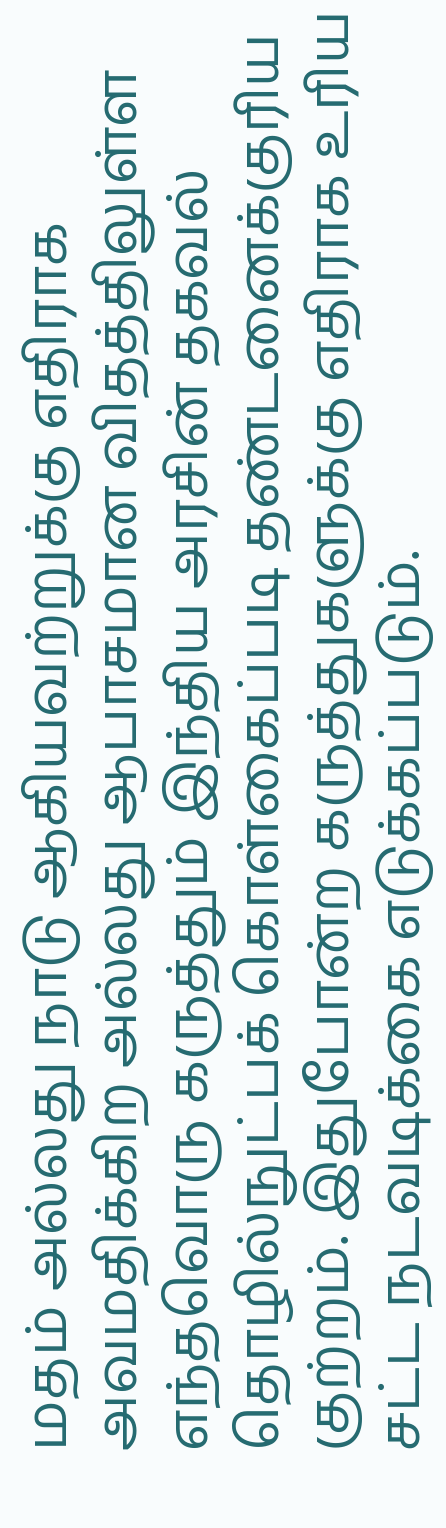மதம் அல்லது நாடு ஆகியவற்றுக்கு எதிராக அவமதிக்கிற அல்லது ஆபாசமான விதத்திலுள்ள எந்தவொரு கருத்தும் இந்திய அரசின் தகவல் தொழில்நுட்பக் கொள்கைப்படி தண்டனைக்குரிய குற்றம். இதுபோன்ற கருத்துகளுக்கு எதிராக உரிய சட்ட நடவடிக்கை எடுக்கப்படும்.